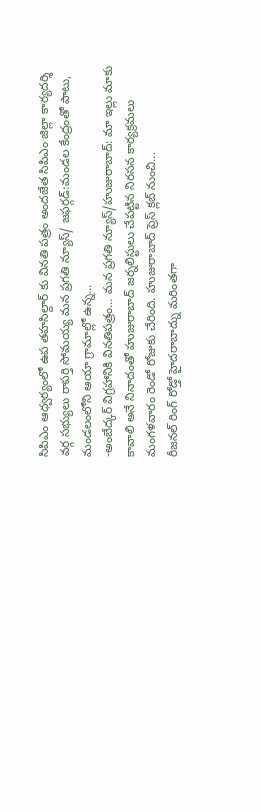సిపిఎం ఆధ్వర్యంలో ఉప తహసిల్దార్ కు వినతి పత్రం అందజేత సిపిఎం జిల్లా కార్యదర్శి వర్గ సభ్యులు రాపర్తి సోమయ్య మన ప్రగతి న్యూస్/ జఫర్గడ్:మండల కేంద్రంతో పాటు, మండలంలోని ఆయా గ్రామాల్లో ఉన్న...
-అంబేద్కర్ విగ్రహానికి వినతిపత్రం… మన ప్రగతి న్యూస్/హుజురాబాద్: మా ఇల్లు మాకు కావాలి అనే నినాదంతో హుజురాబాద్ జర్నలిస్టులు చేపట్టిన నిరసన కార్యక్రమలు మంగళవారం రెండో రోజుకు చేరింది. హుజురాబాద్ ప్రెస్ క్లబ్ నుంచి...
రీజనల్ రింగ్ రోడ్తో హైదరాబాద్ను మరింతగా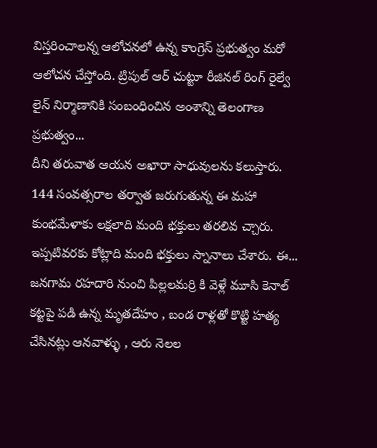విస్తరించాలన్న ఆలోచనలో ఉన్న కాంగ్రెస్ ప్రభుత్వం మరో ఆలోచన చేస్తోంది. ట్రిపుల్ ఆర్ చుట్టూ రీజినల్ రింగ్ రైల్వే లైన్ నిర్మాణానికి సంబంధించిన అంశాన్ని తెలంగాణ ప్రభుత్వం...
దీని తరువాత ఆయన అఖారా సాధువులను కలుస్తారు. 144 సంవత్సరాల తర్వాత జరుగుతున్న ఈ మహా కుంభమేళాకు లక్షలాది మంది భక్తులు తరలివ చ్చారు. ఇప్పటివరకు కోట్లాది మంది భక్తులు స్నానాలు చేశారు. ఈ...
జనగామ రహదారి నుంచి పిల్లలమర్రి కి వెళ్లే మూసి కెనాల్ కట్టపై పడి ఉన్న మృతదేహం , బండ రాళ్లతో కొట్టి హత్య చేసినట్లు ఆనవాళ్ళు , ఆరు నెలల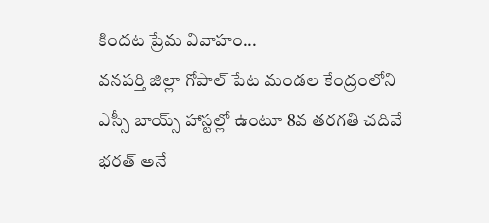కిందట ప్రేమ వివాహం...
వనపర్తి జిల్లా గోపాల్ పేట మండల కేంద్రంలోని ఎస్సీ బాయ్స్ హాస్టల్లో ఉంటూ 8వ తరగతి చదివే భరత్ అనే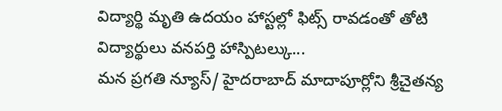విద్యార్థి మృతి ఉదయం హాస్టల్లో ఫిట్స్ రావడంతో తోటి విద్యార్థులు వనపర్తి హాస్పిటల్కు...
మన ప్రగతి న్యూస్/ హైదరాబాద్ మాదాపూర్లోని శ్రీచైతన్య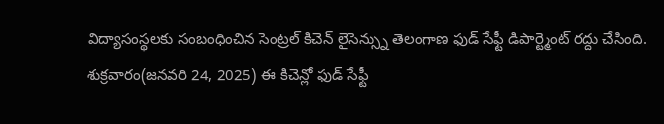విద్యాసంస్థలకు సంబంధించిన సెంట్రల్ కిచెన్ లైసెన్స్ను తెలంగాణ ఫుడ్ సేఫ్టీ డిపార్ట్మెంట్ రద్దు చేసింది. శుక్రవారం(జనవరి 24, 2025) ఈ కిచెన్లో ఫుడ్ సేఫ్టీ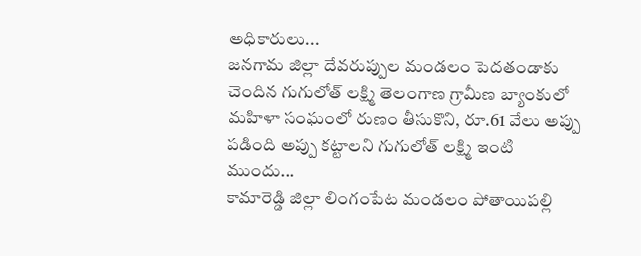అధికారులు...
జనగామ జిల్లా దేవరుప్పుల మండలం పెదతండాకు చెందిన గుగులోత్ లక్ష్మి తెలంగాణ గ్రామీణ బ్యాంకులో మహిళా సంఘంలో రుణం తీసుకొని, రూ.61 వేలు అప్పు పడింది అప్పు కట్టాలని గుగులోత్ లక్ష్మి ఇంటి ముందు...
కామారెడ్డి జిల్లా లింగంపేట మండలం పోతాయిపల్లి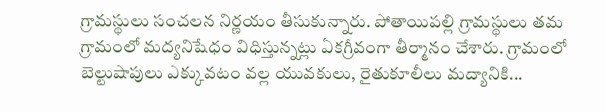గ్రామస్థులు సంచలన నిర్ణయం తీసుకున్నారు. పోతాయిపల్లి గ్రామస్థులు తమ గ్రామంలో మద్యనిషేధం విధిస్తున్నట్లు ఏకగ్రీవంగా తీర్మానం చేశారు. గ్రామంలో బెల్టుషాపులు ఎక్కువటం వల్ల యువకులు, రైతుకూలీలు మద్యానికి...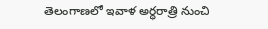తెలంగాణలో ఇవాళ అర్ధరాత్రి నుంచి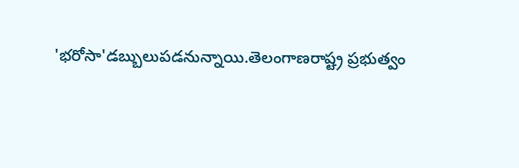'భరోసా'డబ్బులుపడనున్నాయి.తెలంగాణరాష్ట్ర ప్రభుత్వం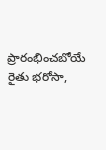ప్రారంభించబోయే రైతు భరోసా,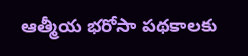ఆత్మీయ భరోసా పథకాలకు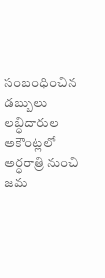సంబంధించిన డబ్బులు లబ్ధిదారుల అకౌంట్లలో అర్ధరాత్రి నుంచి జమ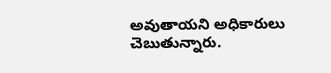అవుతాయని అధికారులు చెబుతున్నారు.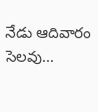నేడు ఆదివారం సెలవు...